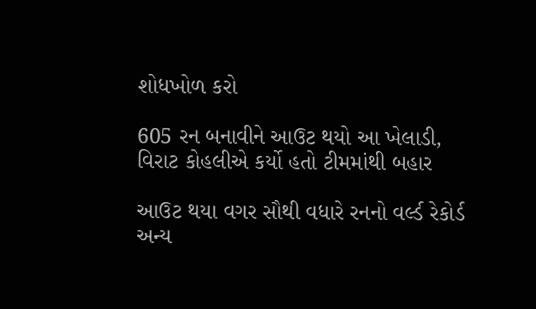શોધખોળ કરો

605 રન બનાવીને આઉટ થયો આ ખેલાડી, વિરાટ કોહલીએ કર્યો હતો ટીમમાંથી બહાર

આઉટ થયા વગર સૌથી વધારે રનનો વર્લ્ડ રેકોર્ડ અન્ય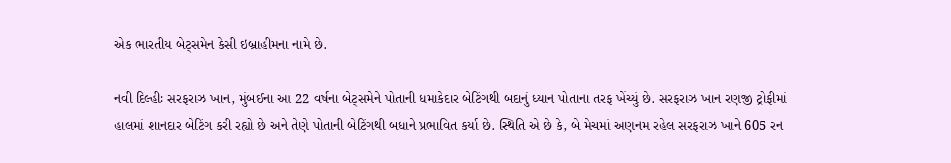એક ભારતીય બેટ્સમેન કેસી ઇબ્રાહીમના નામે છે.

નવી દિલ્હીઃ સરફરાઝ ખાન, મુંબઈના આ 22 વર્ષના બેટ્સમેને પોતાની ધમાકેદાર બેટિંગથી બદાનું ધ્યાન પોતાના તરફ ખેંચ્યું છે. સરફરાઝ ખાન રણજી ટ્રોફીમાં હાલમાં શાનદાર બેટિંગ કરી રહ્યો છે અને તેણે પોતાની બેટિંગથી બધાને પ્રભાવિત કર્યા છે. સ્થિતિ એ છે કે, બે મેચમાં અણનમ રહેલ સરફરાઝ ખાને 605 રન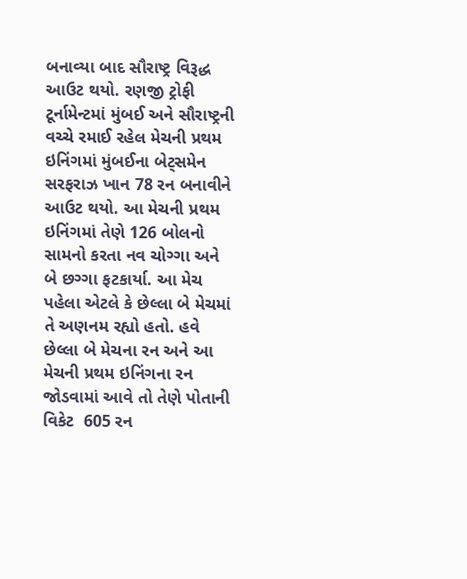બનાવ્યા બાદ સૌરાષ્ટ્ર વિરૂદ્ધ આઉટ થયો. રણજી ટ્રોફી ટૂર્નામેન્ટમાં મુંબઈ અને સૌરાષ્ટ્રની વચ્ચે રમાઈ રહેલ મેચની પ્રથમ ઇનિંગમાં મુંબઈના બેટ્સમેન સરફરાઝ ખાન 78 રન બનાવીને આઉટ થયો. આ મેચની પ્રથમ ઇનિંગમાં તેણે 126 બોલનો સામનો કરતા નવ ચોગ્ગા અને બે છગ્ગા ફટકાર્યા. આ મેચ પહેલા એટલે કે છેલ્લા બે મેચમાં તે અણનમ રહ્યો હતો. હવે છેલ્લા બે મેચના રન અને આ મેચની પ્રથમ ઇનિંગના રન જોડવામાં આવે તો તેણે પોતાની વિકેટ  605 રન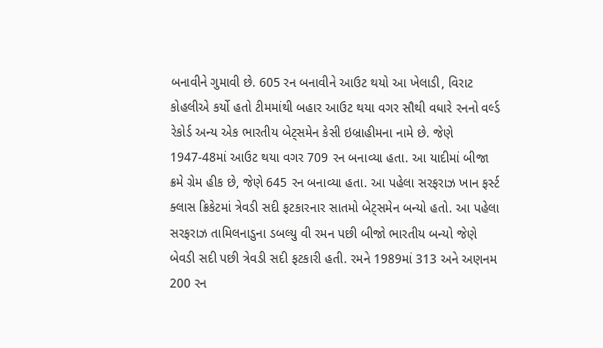બનાવીને ગુમાવી છે. 605 રન બનાવીને આઉટ થયો આ ખેલાડી, વિરાટ કોહલીએ કર્યો હતો ટીમમાંથી બહાર આઉટ થયા વગર સૌથી વધારે રનનો વર્લ્ડ રેકોર્ડ અન્ય એક ભારતીય બેટ્સમેન કેસી ઇબ્રાહીમના નામે છે. જેણે 1947-48માં આઉટ થયા વગર 709 રન બનાવ્યા હતા. આ યાદીમાં બીજા ક્રમે ગ્રેમ હીક છે, જેણે 645 રન બનાવ્યા હતા. આ પહેલા સરફરાઝ ખાન ફર્સ્ટ ક્લાસ ક્રિકેટમાં ત્રેવડી સદી ફટકારનાર સાતમો બેટ્સમેન બન્યો હતો. આ પહેલા સરફરાઝ તામિલનાડુના ડબલ્યુ વી રમન પછી બીજો ભારતીય બન્યો જેણે બેવડી સદી પછી ત્રેવડી સદી ફટકારી હતી. રમને 1989માં 313 અને અણનમ 200 રન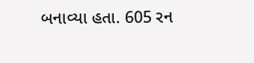બનાવ્યા હતા. 605 રન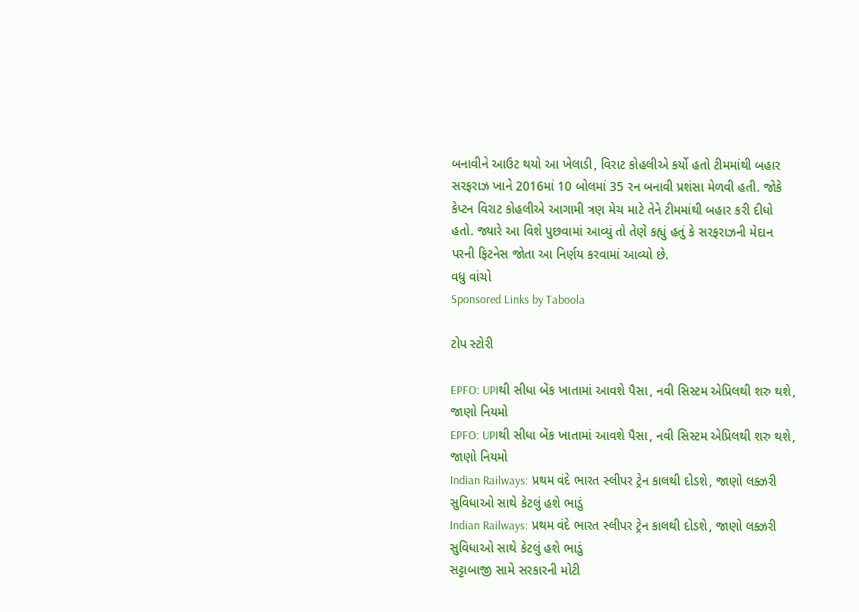બનાવીને આઉટ થયો આ ખેલાડી, વિરાટ કોહલીએ કર્યો હતો ટીમમાંથી બહાર સરફરાઝ ખાને 2016માં 10 બોલમાં 35 રન બનાવી પ્રશંસા મેળવી હતી. જોકે કેપ્ટન વિરાટ કોહલીએ આગામી ત્રણ મેચ માટે તેને ટીમમાંથી બહાર કરી દીધો હતો. જ્યારે આ વિશે પુછવામાં આવ્યું તો તેણે કહ્યું હતું કે સરફરાઝની મેદાન પરની ફિટનેસ જોતા આ નિર્ણય કરવામાં આવ્યો છે.
વધુ વાંચો
Sponsored Links by Taboola

ટોપ સ્ટોરી

EPFO: UPIથી સીધા બેંક ખાતામાં આવશે પૈસા, નવી સિસ્ટમ એપ્રિલથી શરુ થશે,  જાણો નિયમો
EPFO: UPIથી સીધા બેંક ખાતામાં આવશે પૈસા, નવી સિસ્ટમ એપ્રિલથી શરુ થશે,  જાણો નિયમો
Indian Railways: પ્રથમ વંદે ભારત સ્લીપર ટ્રેન કાલથી દોડશે, જાણો લક્ઝરી સુવિધાઓ સાથે કેટલું હશે ભાડું
Indian Railways: પ્રથમ વંદે ભારત સ્લીપર ટ્રેન કાલથી દોડશે, જાણો લક્ઝરી સુવિધાઓ સાથે કેટલું હશે ભાડું
સટ્ટાબાજી સામે સરકારની મોટી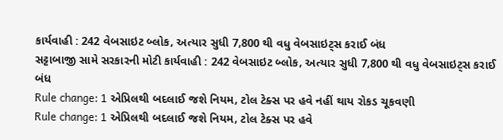કાર્યવાહી : 242 વેબસાઇટ બ્લોક, અત્યાર સુધી 7,800 થી વધુ વેબસાઇટ્સ કરાઈ બંધ
સટ્ટાબાજી સામે સરકારની મોટી કાર્યવાહી : 242 વેબસાઇટ બ્લોક, અત્યાર સુધી 7,800 થી વધુ વેબસાઇટ્સ કરાઈ બંધ
Rule change: 1 એપ્રિલથી બદલાઈ જશે નિયમ, ટોલ ટેક્સ પર હવે નહીં થાય રોકડ ચૂકવણી
Rule change: 1 એપ્રિલથી બદલાઈ જશે નિયમ, ટોલ ટેક્સ પર હવે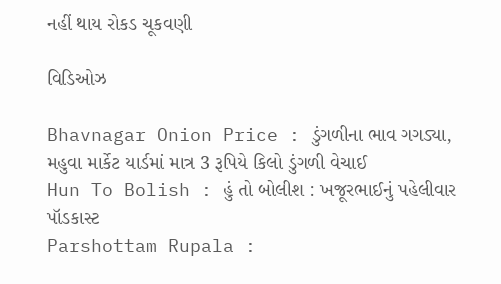નહીં થાય રોકડ ચૂકવણી

વિડિઓઝ

Bhavnagar Onion Price : ડુંગળીના ભાવ ગગડ્યા, મહુવા માર્કેટ યાર્ડમાં માત્ર 3 રૂપિયે કિલો ડુંગળી વેચાઈ
Hun To Bolish : હું તો બોલીશ : ખજૂરભાઈનું પહેલીવાર પૉડકાસ્ટ
Parshottam Rupala :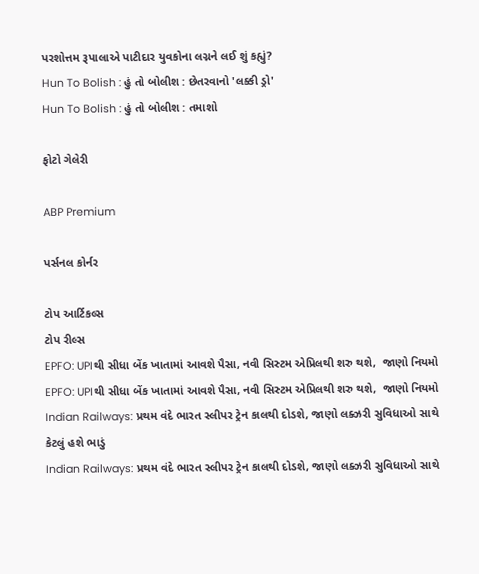પરશોત્તમ રૂપાલાએ પાટીદાર યુવકોના લગ્નને લઈ શું કહ્યું?
Hun To Bolish : હું તો બોલીશ : છેતરવાનો 'લક્કી ડ્રો'
Hun To Bolish : હું તો બોલીશ : તમાશો

ફોટો ગેલેરી

ABP Premium

પર્સનલ કોર્નર

ટોપ આર્ટિકલ્સ
ટોપ રીલ્સ
EPFO: UPIથી સીધા બેંક ખાતામાં આવશે પૈસા, નવી સિસ્ટમ એપ્રિલથી શરુ થશે,  જાણો નિયમો
EPFO: UPIથી સીધા બેંક ખાતામાં આવશે પૈસા, નવી સિસ્ટમ એપ્રિલથી શરુ થશે,  જાણો નિયમો
Indian Railways: પ્રથમ વંદે ભારત સ્લીપર ટ્રેન કાલથી દોડશે, જાણો લક્ઝરી સુવિધાઓ સાથે કેટલું હશે ભાડું
Indian Railways: પ્રથમ વંદે ભારત સ્લીપર ટ્રેન કાલથી દોડશે, જાણો લક્ઝરી સુવિધાઓ સાથે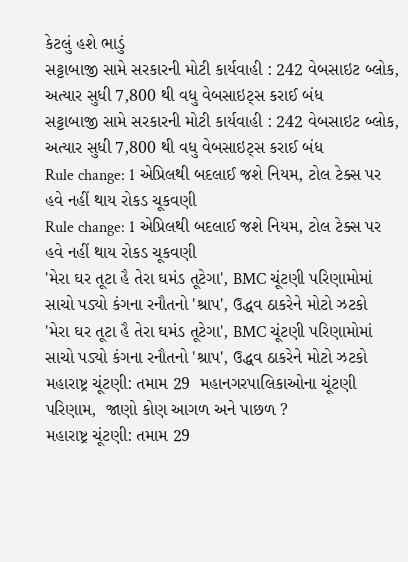કેટલું હશે ભાડું
સટ્ટાબાજી સામે સરકારની મોટી કાર્યવાહી : 242 વેબસાઇટ બ્લોક, અત્યાર સુધી 7,800 થી વધુ વેબસાઇટ્સ કરાઈ બંધ
સટ્ટાબાજી સામે સરકારની મોટી કાર્યવાહી : 242 વેબસાઇટ બ્લોક, અત્યાર સુધી 7,800 થી વધુ વેબસાઇટ્સ કરાઈ બંધ
Rule change: 1 એપ્રિલથી બદલાઈ જશે નિયમ, ટોલ ટેક્સ પર હવે નહીં થાય રોકડ ચૂકવણી
Rule change: 1 એપ્રિલથી બદલાઈ જશે નિયમ, ટોલ ટેક્સ પર હવે નહીં થાય રોકડ ચૂકવણી
'મેરા ઘર તૂટા હૈ તેરા ઘમંડ તૂટેગા', BMC ચૂંટણી પરિણામોમાં સાચો પડ્યો કંગના રનૌતનો 'શ્રાપ', ઉદ્ધવ ઠાકરેને મોટો ઝટકો
'મેરા ઘર તૂટા હૈ તેરા ઘમંડ તૂટેગા', BMC ચૂંટણી પરિણામોમાં સાચો પડ્યો કંગના રનૌતનો 'શ્રાપ', ઉદ્ધવ ઠાકરેને મોટો ઝટકો
મહારાષ્ટ્ર ચૂંટણી: તમામ 29  મહાનગરપાલિકાઓના ચૂંટણી પરિણામ,  જાણો કોણ આગળ અને પાછળ ?
મહારાષ્ટ્ર ચૂંટણી: તમામ 29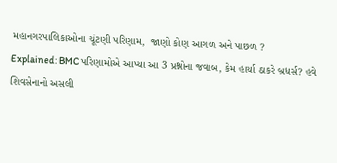મહાનગરપાલિકાઓના ચૂંટણી પરિણામ,  જાણો કોણ આગળ અને પાછળ ?
Explained: BMC પરિણામોએ આપ્યા આ 3 પ્રશ્નોના જવાબ, કેમ હાર્યા ઠાકરે બ્રધર્સ? હવે શિવસેનાનો અસલી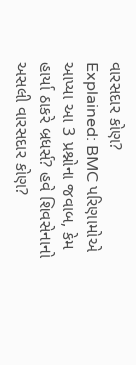વારસદાર કોણ?
Explained: BMC પરિણામોએ આપ્યા આ 3 પ્રશ્નોના જવાબ, કેમ હાર્યા ઠાકરે બ્રધર્સ? હવે શિવસેનાનો અસલી વારસદાર કોણ?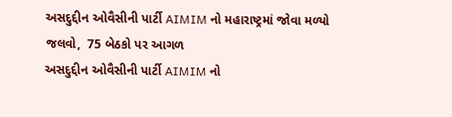અસદુદ્દીન ઓવૈસીની પાર્ટી AIMIM નો મહારાષ્ટ્રમાં જોવા મળ્યો જલવો,  75 બેઠકો પર આગળ
અસદુદ્દીન ઓવૈસીની પાર્ટી AIMIM નો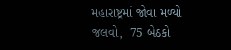મહારાષ્ટ્રમાં જોવા મળ્યો જલવો,  75 બેઠકો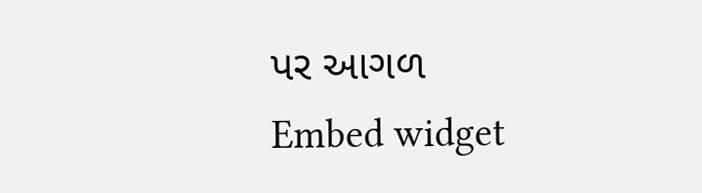પર આગળ
Embed widget